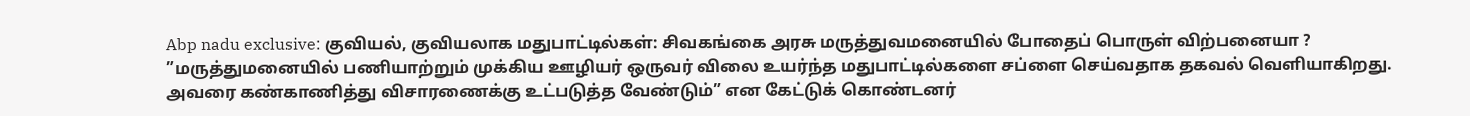Abp nadu exclusive: குவியல், குவியலாக மதுபாட்டில்கள்: சிவகங்கை அரசு மருத்துவமனையில் போதைப் பொருள் விற்பனையா ?
”மருத்துமனையில் பணியாற்றும் முக்கிய ஊழியர் ஒருவர் விலை உயர்ந்த மதுபாட்டில்களை சப்ளை செய்வதாக தகவல் வெளியாகிறது. அவரை கண்காணித்து விசாரணைக்கு உட்படுத்த வேண்டும்” என கேட்டுக் கொண்டனர்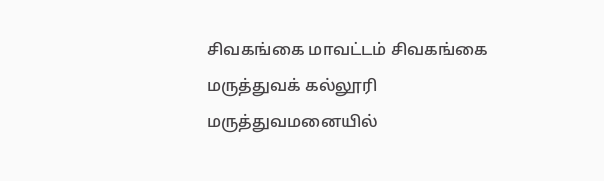சிவகங்கை மாவட்டம் சிவகங்கை மருத்துவக் கல்லூரி மருத்துவமனையில்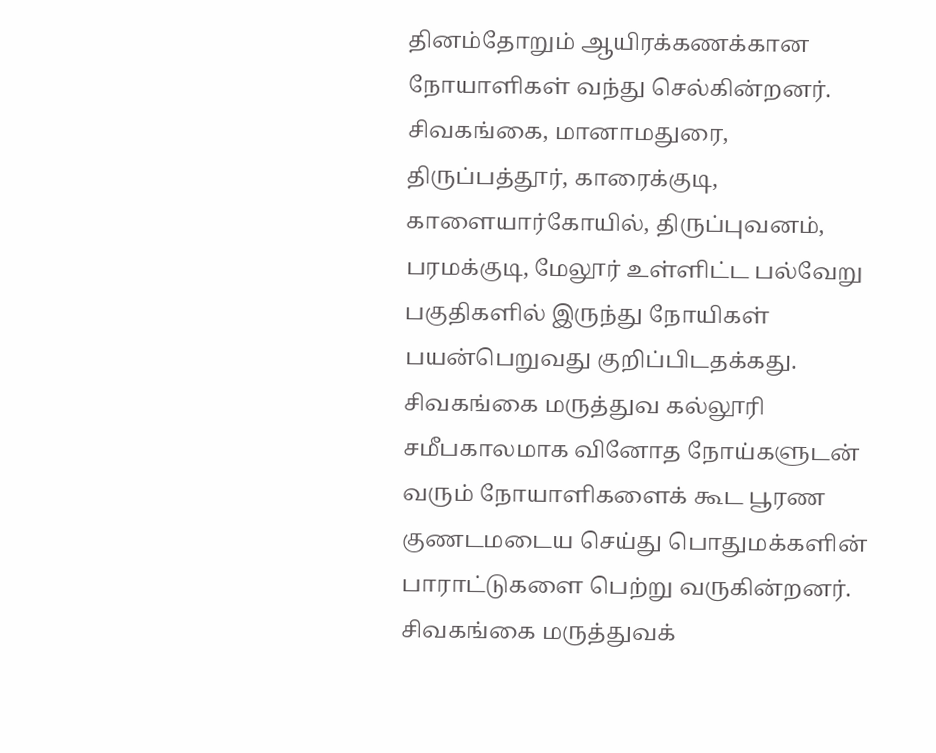தினம்தோறும் ஆயிரக்கணக்கான நோயாளிகள் வந்து செல்கின்றனர். சிவகங்கை, மானாமதுரை, திருப்பத்தூர், காரைக்குடி, காளையார்கோயில், திருப்புவனம், பரமக்குடி, மேலூர் உள்ளிட்ட பல்வேறு பகுதிகளில் இருந்து நோயிகள் பயன்பெறுவது குறிப்பிடதக்கது. சிவகங்கை மருத்துவ கல்லூரி சமீபகாலமாக வினோத நோய்களுடன் வரும் நோயாளிகளைக் கூட பூரண குணடமடைய செய்து பொதுமக்களின் பாராட்டுகளை பெற்று வருகின்றனர்.
சிவகங்கை மருத்துவக்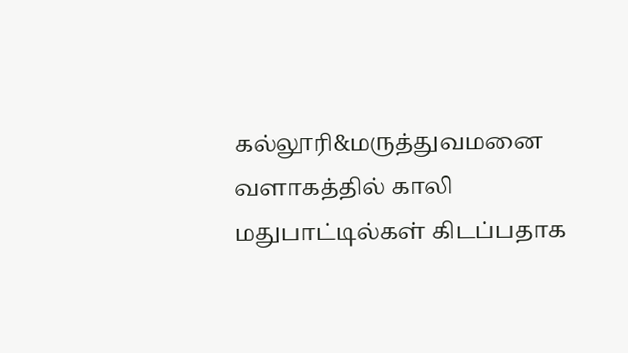கல்லூரி&மருத்துவமனை வளாகத்தில் காலி மதுபாட்டில்கள் கிடப்பதாக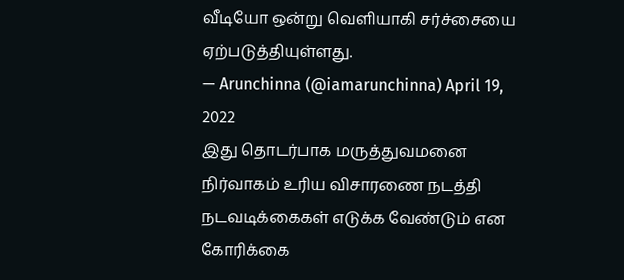வீடியோ ஒன்று வெளியாகி சர்ச்சையை ஏற்படுத்தியுள்ளது.
— Arunchinna (@iamarunchinna) April 19, 2022
இது தொடர்பாக மருத்துவமனை நிர்வாகம் உரிய விசாரணை நடத்தி நடவடிக்கைகள் எடுக்க வேண்டும் என கோரிக்கை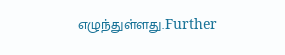எழுந்துள்ளது.Further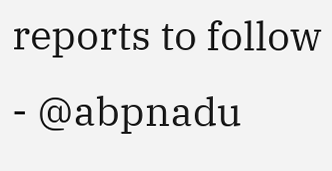reports to follow - @abpnadu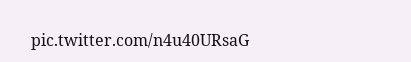pic.twitter.com/n4u40URsaG